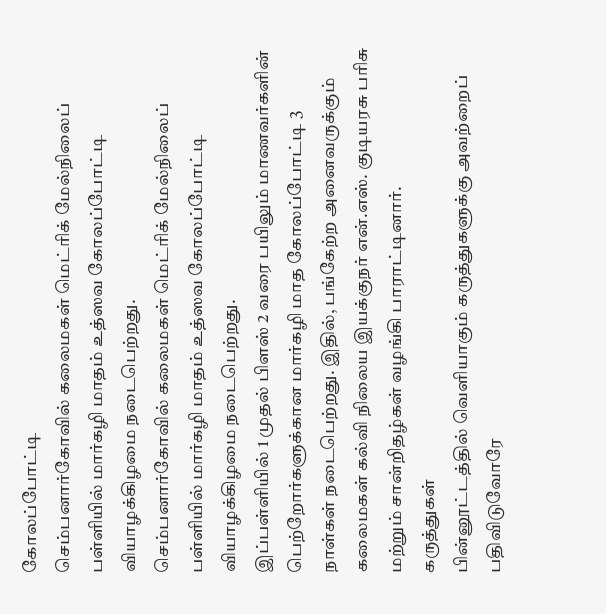கோலப்போட்டி
செம்பனார்கோவில் கலைமகள் மெட்ரிக் மேல்நிலைப் பள்ளியில் மார்கழி மாதம் உத்ஸவ கோலப்போட்டி வியாழக்கிழமை நடைபெற்றது.
செம்பனார்கோவில் கலைமகள் மெட்ரிக் மேல்நிலைப் பள்ளியில் மார்கழி மாதம் உத்ஸவ கோலப்போட்டி வியாழக்கிழமை நடைபெற்றது.
இப்பள்ளியில் 1 முதல் பிளஸ் 2 வரை பயிலும் மாணவர்களின் பெற்றோர்களுக்கான மார்கழி மாத கோலப்போட்டி 3 நாள்கள் நடைபெற்றது. இதில், பங்கேற்ற அனைவருக்கும் கலைமகள் கல்வி நிலைய இயக்குநர் என்.எஸ். குடியரசு பரிசு மற்றும் சான்றிதழ்கள் வழங்கி பாராட்டினார்.
கருத்துகள்
பின்னூட்டத்தில் வெளியாகும் கருத்துகளுக்கு அவற்றைப் பதிவிடுவோரே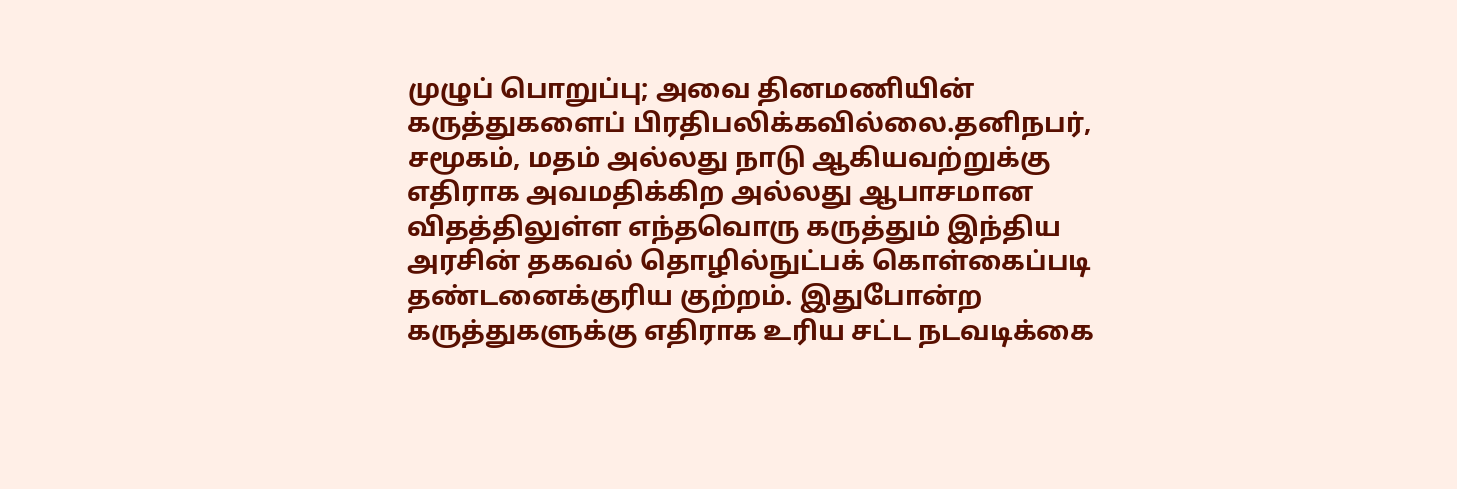முழுப் பொறுப்பு; அவை தினமணியின் கருத்துகளைப் பிரதிபலிக்கவில்லை.தனிநபர், சமூகம், மதம் அல்லது நாடு ஆகியவற்றுக்கு எதிராக அவமதிக்கிற அல்லது ஆபாசமான விதத்திலுள்ள எந்தவொரு கருத்தும் இந்திய அரசின் தகவல் தொழில்நுட்பக் கொள்கைப்படி தண்டனைக்குரிய குற்றம். இதுபோன்ற கருத்துகளுக்கு எதிராக உரிய சட்ட நடவடிக்கை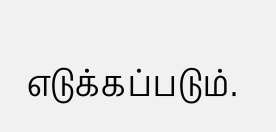எடுக்கப்படும்.